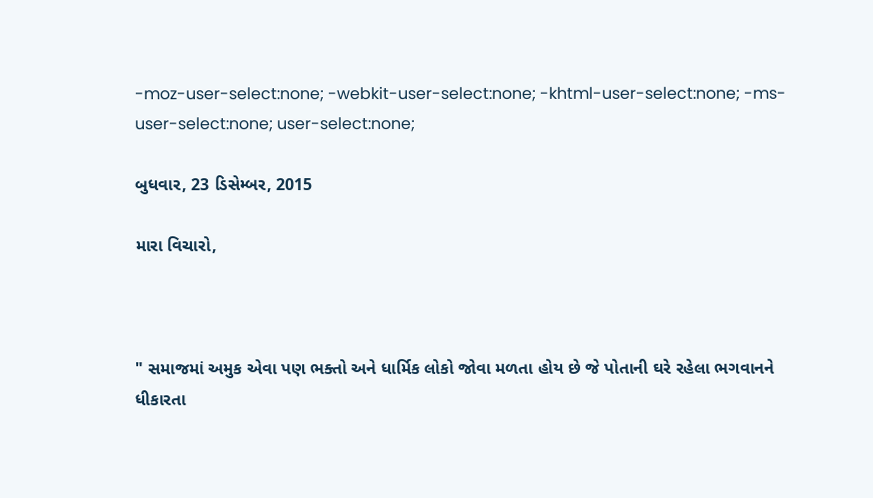-moz-user-select:none; -webkit-user-select:none; -khtml-user-select:none; -ms-user-select:none; user-select:none;

બુધવાર, 23 ડિસેમ્બર, 2015

મારા વિચારો,



" સમાજમાં અમુક એવા પણ ભક્તો અને ધાર્મિક લોકો જોવા મળતા હોય છે જે પોતાની ઘરે રહેલા ભગવાનને ધીકારતા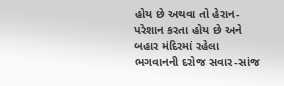હોય છે અથવા તો હેરાન-પરેશાન કરતા હોય છે અને બહાર મંદિરમાં રહેલા ભગવાનની દરોજ સવાર-સાંજ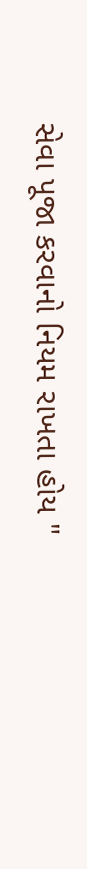સેવા પૂજા કરવાનો નિયમ રાખતા હોય "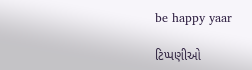be happy yaar

ટિપ્પણીઓ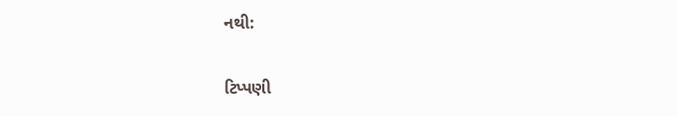નથી:

ટિપ્પણી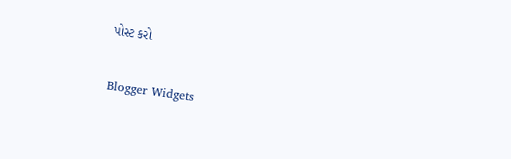પોસ્ટ કરો

Blogger Widgets